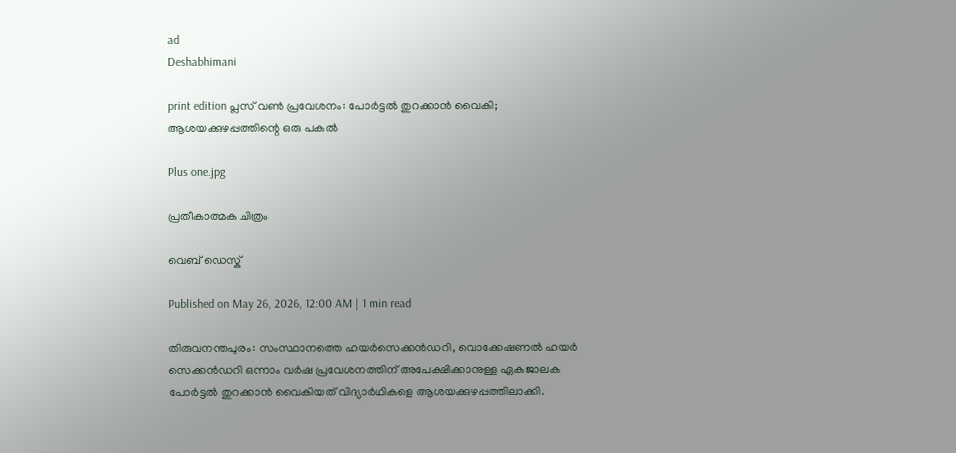ad
Deshabhimani

print edition പ്ലസ് വൺ പ്രവേശനം: പോർട്ടൽ തുറക്കാൻ വൈകി; ആശയക്കുഴപ്പത്തിന്റെ ഒരു പകൽ

Plus one.jpg

പ്രതീകാത്മക ചിത്രം

വെബ് ഡെസ്ക്

Published on May 26, 2026, 12:00 AM | 1 min read

തിരുവനന്തപുരം: സംസ്ഥാനത്തെ ഹയർസെക്കൻഡറി, വൊക്കേഷണൽ ഹയർ സെക്കൻഡറി ഒന്നാം വർഷ പ്രവേശനത്തിന് അപേക്ഷിക്കാനുള്ള ഏകജാലക പോർട്ടൽ തുറക്കാൻ വൈകിയത്‌ വിദ്യാർഥികളെ ആശയക്കുഴപ്പത്തിലാക്കി.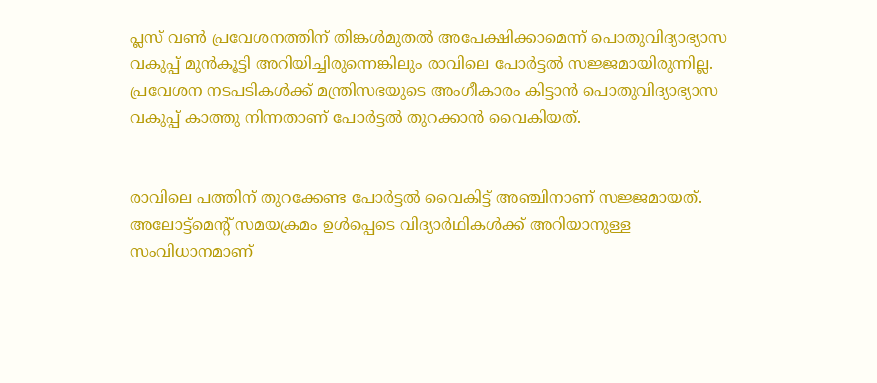പ്ലസ് വൺ പ്രവേശനത്തിന് തിങ്കൾമുതൽ അപേക്ഷിക്കാമെന്ന് പൊതുവിദ്യാഭ്യാസ വകുപ്പ് മുൻകൂട്ടി അറിയിച്ചിരുന്നെങ്കിലും രാവിലെ പോർട്ടൽ സജ്ജമായിരുന്നില്ല. പ്രവേശന നടപടികൾക്ക് മന്ത്രിസഭയുടെ അംഗീകാരം കിട്ടാൻ പൊതുവിദ്യാഭ്യാസ വകുപ്പ് കാത്തു നിന്നതാണ് പോർട്ടൽ തുറക്കാൻ വൈകിയത്.


രാവിലെ പത്തിന് തുറക്കേണ്ട പോർട്ടൽ വൈകിട്ട് അഞ്ചിനാണ്‌ സജ്ജമായത്‌. അലോട്ട്മെന്റ് സമയക്രമം ഉൾപ്പെടെ വിദ്യാർഥികൾക്ക് അറിയാനുള്ള സംവിധാനമാണ്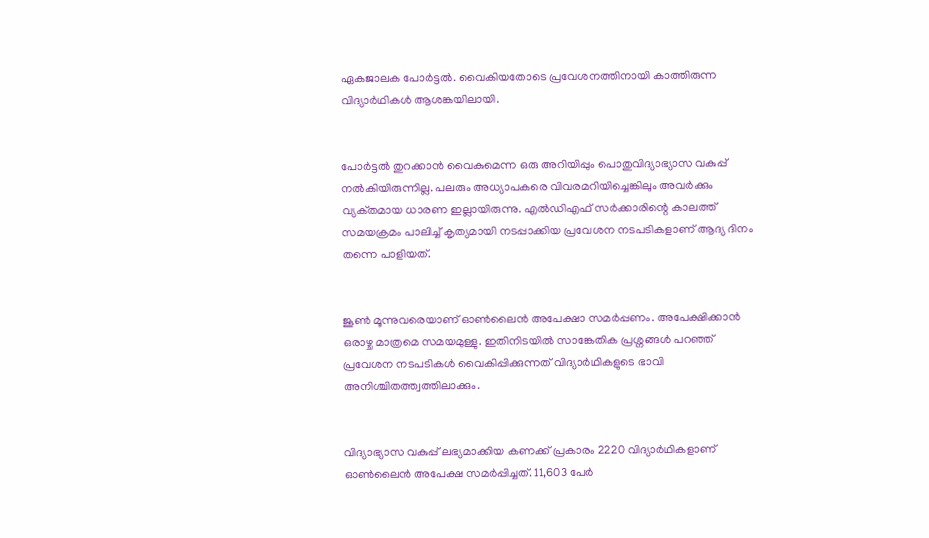ഏകജാലക പോർട്ടൽ. വൈകിയതോടെ പ്രവേശനത്തിനായി കാത്തിരുന്ന വിദ്യാർഥികൾ ആശങ്കയിലായി.


പോർട്ടൽ തുറക്കാൻ വൈകുമെന്ന ഒരു അറിയിപ്പും പൊതുവിദ്യാഭ്യാസ വകുപ്പ് നൽകിയിരുന്നില്ല. പലരും അധ്യാപകരെ വിവരമറിയിച്ചെങ്കിലും അവർക്കും വ്യക്‌തമായ ധാരണ ഇല്ലായിരുന്നു. എൽഡിഎഫ്‌ സർക്കാരിന്റെ കാലത്ത് സമയക്രമം പാലിച്ച് കൃത്യമായി നടപ്പാക്കിയ പ്രവേശന നടപടികളാണ് ആദ്യ ദിനം തന്നെ പാളിയത്.


ജൂൺ മൂന്നുവരെയാണ് ഓൺലൈൻ അപേക്ഷാ സമർപ്പണം. അപേക്ഷിക്കാൻ ഒരാഴ്ച മാത്രമെ സമയമുള്ളു. ഇതിനിടയിൽ സാങ്കേതിക പ്രശ്നങ്ങൾ പറഞ്ഞ് പ്രവേശന നടപടികൾ വൈകിപ്പിക്കുന്നത് വിദ്യാർഥികളുടെ ഭാവി അനിശ്ചിതത്ത്വത്തിലാക്കും.


വിദ്യാഭ്യാസ വകുപ്പ്‌ ലഭ്യമാക്കിയ കണക്ക്‌ പ്രകാരം 2220 വിദ്യാർഥികളാണ് ഓൺലൈൻ അപേക്ഷ സമർപ്പിച്ചത്. 11,603 പേർ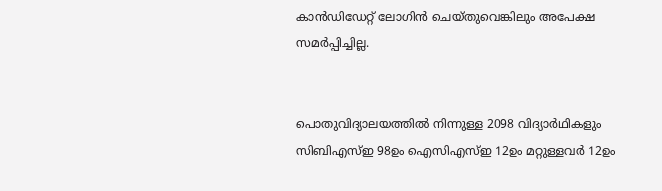കാൻ‍ഡിഡേറ്റ് ലോഗിൻ ചെയ്തുവെങ്കിലും അപേക്ഷ സമർപ്പിച്ചില്ല.


പൊതുവിദ്യാലയത്തിൽ നിന്നുള്ള 2098 വിദ്യാർഥികളും സിബിഎസ്ഇ 98ഉം ഐസിഎസ്ഇ 12ഉം മറ്റുള്ളവർ 12ഉം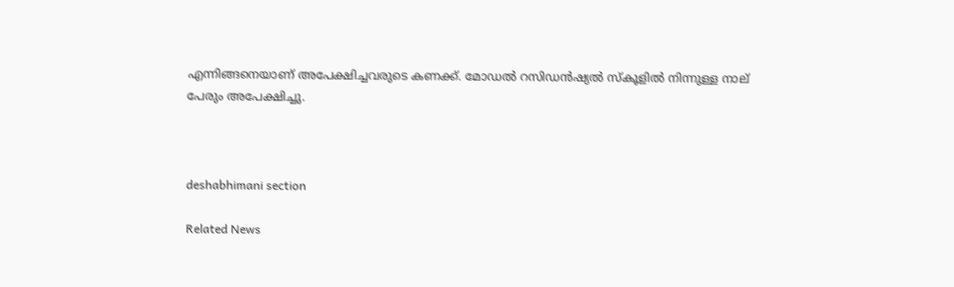എന്നിങ്ങനെയാണ് അപേക്ഷിച്ചവരുടെ കണക്ക്. മോഡൽ റസിഡൻഷ്യൽ സ്കൂളിൽ നിന്നുള്ള നാല് പേരും അപേക്ഷിച്ചു.



deshabhimani section

Related News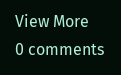View More
0 comments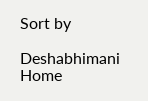Sort by

Deshabhimani
Home